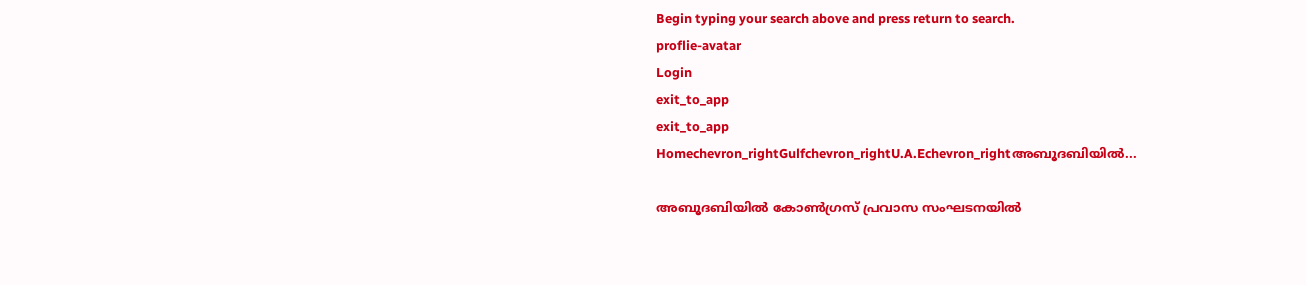Begin typing your search above and press return to search.
proflie-avatar
Login
exit_to_app
exit_to_app
Homechevron_rightGulfchevron_rightU.A.Echevron_rightഅബൂദബിയില്‍...

അബൂദബിയില്‍ കോണ്‍ഗ്രസ് പ്രവാസ സംഘടനയില്‍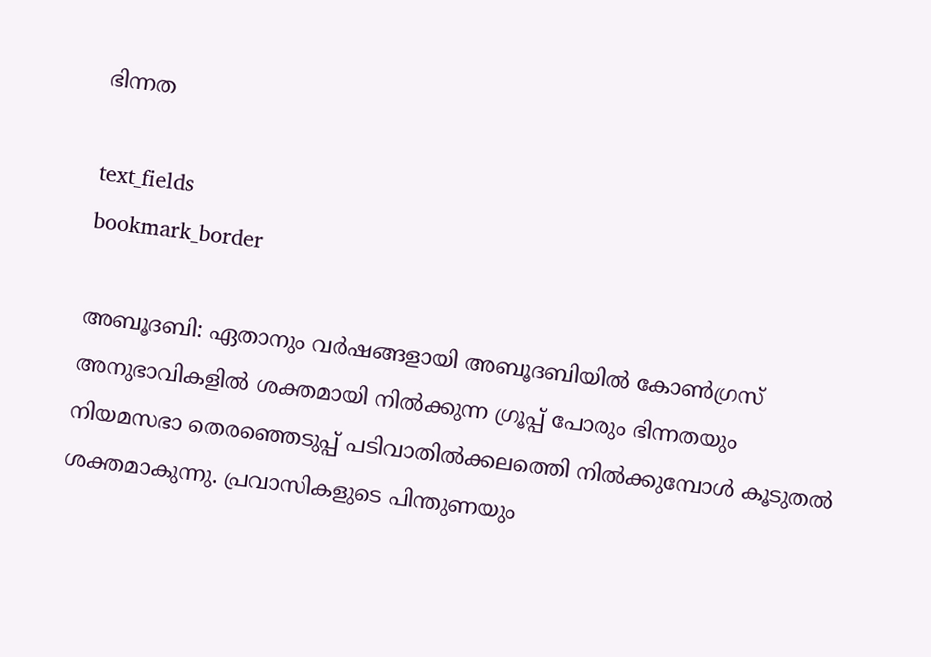ഭിന്നത

text_fields
bookmark_border

അബൂദബി: ഏതാനും വര്‍ഷങ്ങളായി അബൂദബിയില്‍ കോണ്‍ഗ്രസ് അനുഭാവികളില്‍ ശക്തമായി നില്‍ക്കുന്ന ഗ്രൂപ്പ് പോരും ഭിന്നതയും നിയമസഭാ തെരഞ്ഞെടുപ്പ് പടിവാതില്‍ക്കലത്തെി നില്‍ക്കുമ്പോള്‍ കൂടുതല്‍ ശക്തമാകുന്നു. പ്രവാസികളുടെ പിന്തുണയും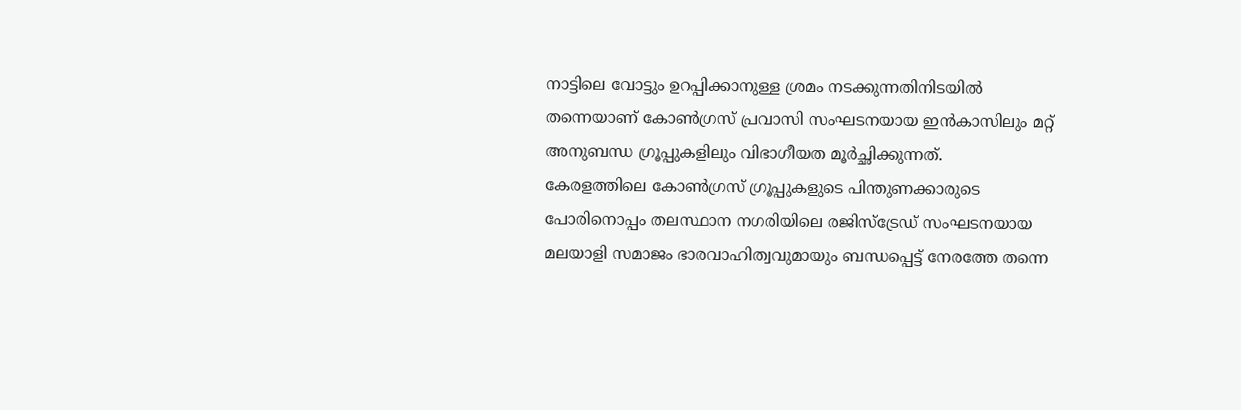നാട്ടിലെ വോട്ടും ഉറപ്പിക്കാനുള്ള ശ്രമം നടക്കുന്നതിനിടയില്‍ തന്നെയാണ് കോണ്‍ഗ്രസ് പ്രവാസി സംഘടനയായ ഇന്‍കാസിലും മറ്റ് അനുബന്ധ ഗ്രൂപ്പുകളിലും വിഭാഗീയത മൂര്‍ച്ഛിക്കുന്നത്.
കേരളത്തിലെ കോണ്‍ഗ്രസ് ഗ്രൂപ്പുകളുടെ പിന്തുണക്കാരുടെ പോരിനൊപ്പം തലസ്ഥാന നഗരിയിലെ രജിസ്ട്രേഡ് സംഘടനയായ മലയാളി സമാജം ഭാരവാഹിത്വവുമായും ബന്ധപ്പെട്ട് നേരത്തേ തന്നെ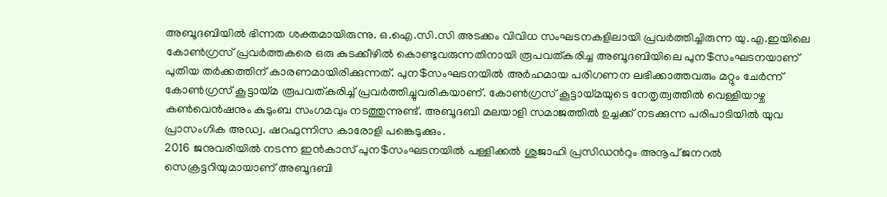അബൂദബിയില്‍ ഭിന്നത ശക്തമായിരുന്നു. ഒ.ഐ.സി.സി അടക്കം വിവിധ സംഘടനകളിലായി പ്രവര്‍ത്തിച്ചിരുന്ന യു.എ.ഇയിലെ കോണ്‍ഗ്രസ് പ്രവര്‍ത്തകരെ ഒരു കുടക്കീഴില്‍ കൊണ്ടുവരുന്നതിനായി രൂപവത്കരിച്ച അബൂദബിയിലെ പുന$സംഘടനയാണ് പുതിയ തര്‍ക്കത്തിന് കാരണമായിരിക്കുന്നത്. പുന$സംഘടനയില്‍ അര്‍ഹമായ പരിഗണന ലഭിക്കാത്തവരും മറ്റും ചേര്‍ന്ന് കോണ്‍ഗ്രസ് കൂട്ടായ്മ രൂപവത്കരിച്ച് പ്രവര്‍ത്തിച്ചുവരികയാണ്. കോണ്‍ഗ്രസ് കൂട്ടായ്മയുടെ നേതൃത്വത്തില്‍ വെള്ളിയാഴ്ച കണ്‍വെന്‍ഷനും കുടുംബ സംഗമവും നടത്തുന്നുണ്ട്. അബൂദബി മലയാളി സമാജത്തില്‍ ഉച്ചക്ക് നടക്കുന്ന പരിപാടിയില്‍ യുവ പ്രാസംഗിക അഡ്വ. ഷറഫുന്നിസ കാരോളി പങ്കെടുക്കും.
2016 ജനുവരിയില്‍ നടന്ന ഇന്‍കാസ് പുന$സംഘടനയില്‍ പള്ളിക്കല്‍ ശുജാഹി പ്രസിഡന്‍റും അനൂപ് ജനറല്‍ സെക്രട്ടറിയുമായാണ് അബൂദബി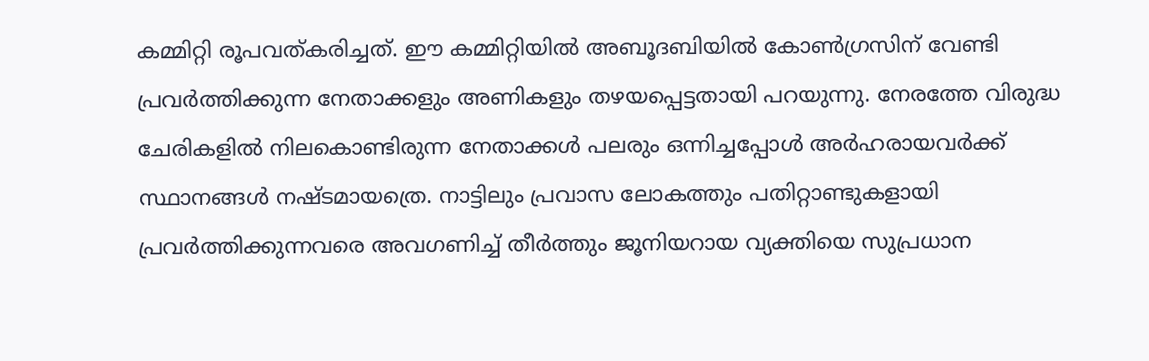കമ്മിറ്റി രൂപവത്കരിച്ചത്. ഈ കമ്മിറ്റിയില്‍ അബൂദബിയില്‍ കോണ്‍ഗ്രസിന് വേണ്ടി പ്രവര്‍ത്തിക്കുന്ന നേതാക്കളും അണികളും തഴയപ്പെട്ടതായി പറയുന്നു. നേരത്തേ വിരുദ്ധ ചേരികളില്‍ നിലകൊണ്ടിരുന്ന നേതാക്കള്‍ പലരും ഒന്നിച്ചപ്പോള്‍ അര്‍ഹരായവര്‍ക്ക് സ്ഥാനങ്ങള്‍ നഷ്ടമായത്രെ. നാട്ടിലും പ്രവാസ ലോകത്തും പതിറ്റാണ്ടുകളായി പ്രവര്‍ത്തിക്കുന്നവരെ അവഗണിച്ച് തീര്‍ത്തും ജൂനിയറായ വ്യക്തിയെ സുപ്രധാന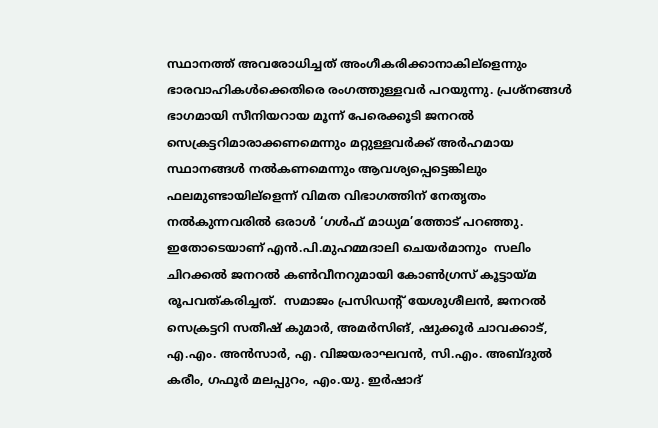സ്ഥാനത്ത് അവരോധിച്ചത് അംഗീകരിക്കാനാകില്ളെന്നും ഭാരവാഹികള്‍ക്കെതിരെ രംഗത്തുള്ളവര്‍ പറയുന്നു. പ്രശ്നങ്ങള്‍ ഭാഗമായി സീനിയറായ മൂന്ന് പേരെക്കൂടി ജനറല്‍ സെക്രട്ടറിമാരാക്കണമെന്നും മറ്റുള്ളവര്‍ക്ക് അര്‍ഹമായ  സ്ഥാനങ്ങള്‍ നല്‍കണമെന്നും ആവശ്യപ്പെട്ടെങ്കിലും ഫലമുണ്ടായില്ളെന്ന് വിമത വിഭാഗത്തിന് നേതൃതം നല്‍കുന്നവരില്‍ ഒരാള്‍ ‘ഗള്‍ഫ് മാധ്യമ’ത്തോട് പറഞ്ഞു. ഇതോടെയാണ് എന്‍.പി.മുഹമ്മദാലി ചെയര്‍മാനും  സലിം ചിറക്കല്‍ ജനറല്‍ കണ്‍വീനറുമായി കോണ്‍ഗ്രസ് കൂട്ടായ്മ രൂപവത്കരിച്ചത്.  സമാജം പ്രസിഡന്‍റ് യേശുശീലന്‍, ജനറല്‍ സെക്രട്ടറി സതീഷ് കുമാര്‍, അമര്‍സിങ്, ഷുക്കൂര്‍ ചാവക്കാട്, എ.എം. അന്‍സാര്‍, എ. വിജയരാഘവന്‍, സി.എം. അബ്ദുല്‍ കരീം, ഗഫൂര്‍ മലപ്പുറം, എം.യു. ഇര്‍ഷാദ്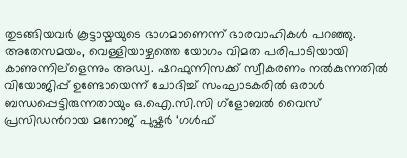തുടങ്ങിയവര്‍ കൂട്ടായ്മയുടെ ഭാഗമാണെന്ന് ഭാരവാഹികള്‍ പറഞ്ഞു.
അതേസമയം, വെള്ളിയാഴ്ചത്തെ യോഗം വിമത പരിപാടിയായി കാണുന്നില്ളെന്നും അഡ്വ. ഷറഫുന്നിസക്ക് സ്വീകരണം നല്‍കുന്നതില്‍ വിയോജിപ്പ് ഉണ്ടോയെന്ന് ചോദിച്ച് സംഘാടകരില്‍ ഒരാള്‍ ബന്ധപ്പെട്ടിരുന്നതായും ഒ.ഐ.സി.സി ഗ്ളോബല്‍ വൈസ് പ്രസിഡന്‍റായ മനോജ് പുഷ്കര്‍ ‘ഗള്‍ഫ്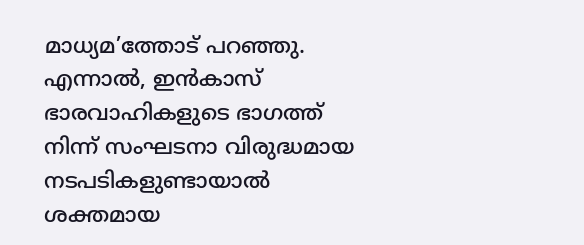മാധ്യമ’ത്തോട് പറഞ്ഞു. എന്നാല്‍, ഇന്‍കാസ് ഭാരവാഹികളുടെ ഭാഗത്ത് നിന്ന് സംഘടനാ വിരുദ്ധമായ നടപടികളുണ്ടായാല്‍ ശക്തമായ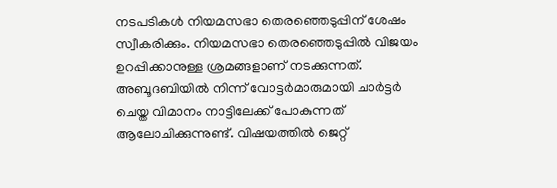നടപടികള്‍ നിയമസഭാ തെരഞ്ഞെടുപ്പിന് ശേഷം സ്വീകരിക്കും. നിയമസഭാ തെരഞ്ഞെടുപ്പില്‍ വിജയം ഉറപ്പിക്കാനുള്ള ശ്രമങ്ങളാണ് നടക്കുന്നത്. അബൂദബിയില്‍ നിന്ന് വോട്ടര്‍മാരുമായി ചാര്‍ട്ടര്‍ ചെയ്ത വിമാനം നാട്ടിലേക്ക് പോകുന്നത് ആലോചിക്കുന്നുണ്ട്. വിഷയത്തില്‍ ജെറ്റ്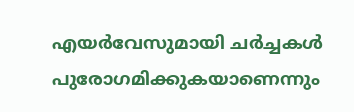എയര്‍വേസുമായി ചര്‍ച്ചകള്‍ പുരോഗമിക്കുകയാണെന്നും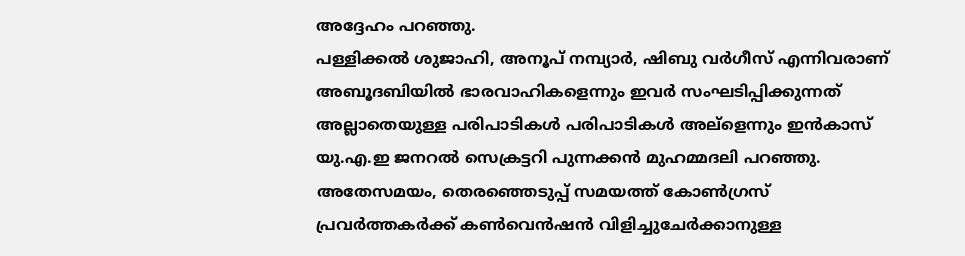അദ്ദേഹം പറഞ്ഞു.
പള്ളിക്കല്‍ ശുജാഹി, അനൂപ് നമ്പ്യാര്‍, ഷിബു വര്‍ഗീസ് എന്നിവരാണ് അബൂദബിയില്‍ ഭാരവാഹികളെന്നും ഇവര്‍ സംഘടിപ്പിക്കുന്നത് അല്ലാതെയുള്ള പരിപാടികള്‍ പരിപാടികള്‍ അല്ളെന്നും ഇന്‍കാസ് യു.എ.ഇ ജനറല്‍ സെക്രട്ടറി പുന്നക്കന്‍ മുഹമ്മദലി പറഞ്ഞു. അതേസമയം, തെരഞ്ഞെടുപ്പ് സമയത്ത് കോണ്‍ഗ്രസ് പ്രവര്‍ത്തകര്‍ക്ക് കണ്‍വെന്‍ഷന്‍ വിളിച്ചുചേര്‍ക്കാനുള്ള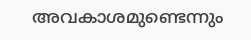അവകാശമുണ്ടെന്നും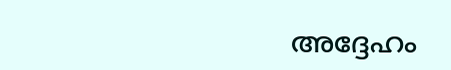അദ്ദേഹം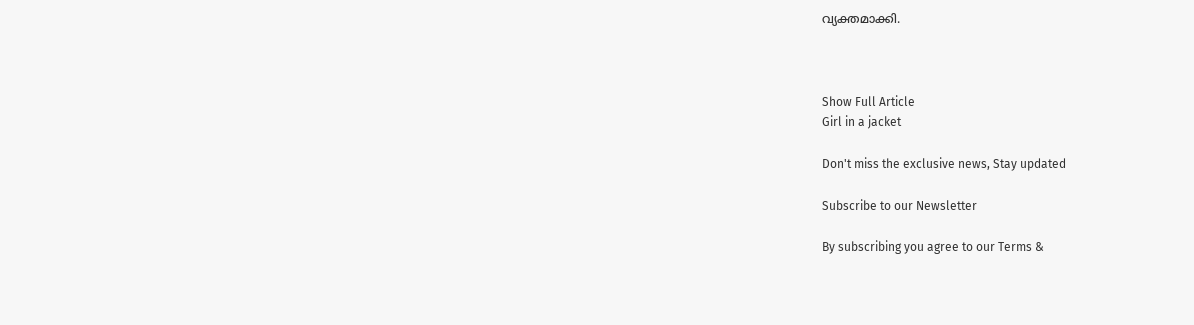വ്യക്തമാക്കി.



Show Full Article
Girl in a jacket

Don't miss the exclusive news, Stay updated

Subscribe to our Newsletter

By subscribing you agree to our Terms &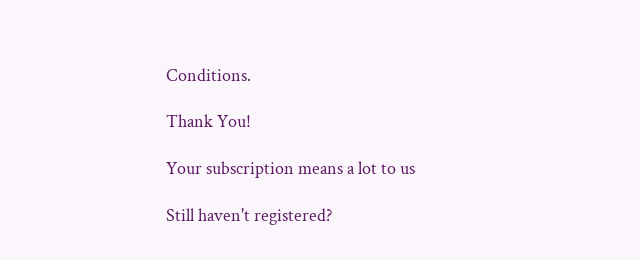Conditions.

Thank You!

Your subscription means a lot to us

Still haven't registered?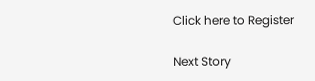Click here to Register

Next Story